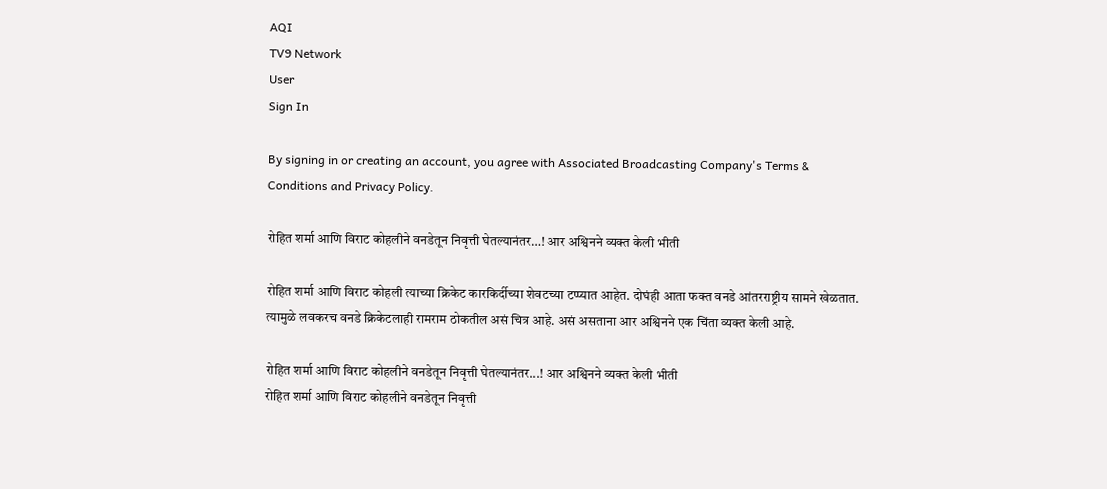AQI
TV9 Network
User
Sign In

By signing in or creating an account, you agree with Associated Broadcasting Company's Terms & Conditions and Privacy Policy.

रोहित शर्मा आणि विराट कोहलीने वनडेतून निवृत्ती घेतल्यानंतर…! आर अश्विनने व्यक्त केली भीती

रोहित शर्मा आणि विराट कोहली त्याच्या क्रिकेट कारकिर्दीच्या शेवटच्या टप्प्यात आहेत. दोघंही आता फक्त वनडे आंतरराष्ट्रीय सामने खेळतात. त्यामुळे लवकरच वनडे क्रिकेटलाही रामराम ठोकतील असं चित्र आहे. असं असताना आर अश्विनने एक चिंता व्यक्त केली आहे.

रोहित शर्मा आणि विराट कोहलीने वनडेतून निवृत्ती घेतल्यानंतर...! आर अश्विनने व्यक्त केली भीती
रोहित शर्मा आणि विराट कोहलीने वनडेतून निवृत्ती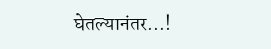घेतल्यानंतर...!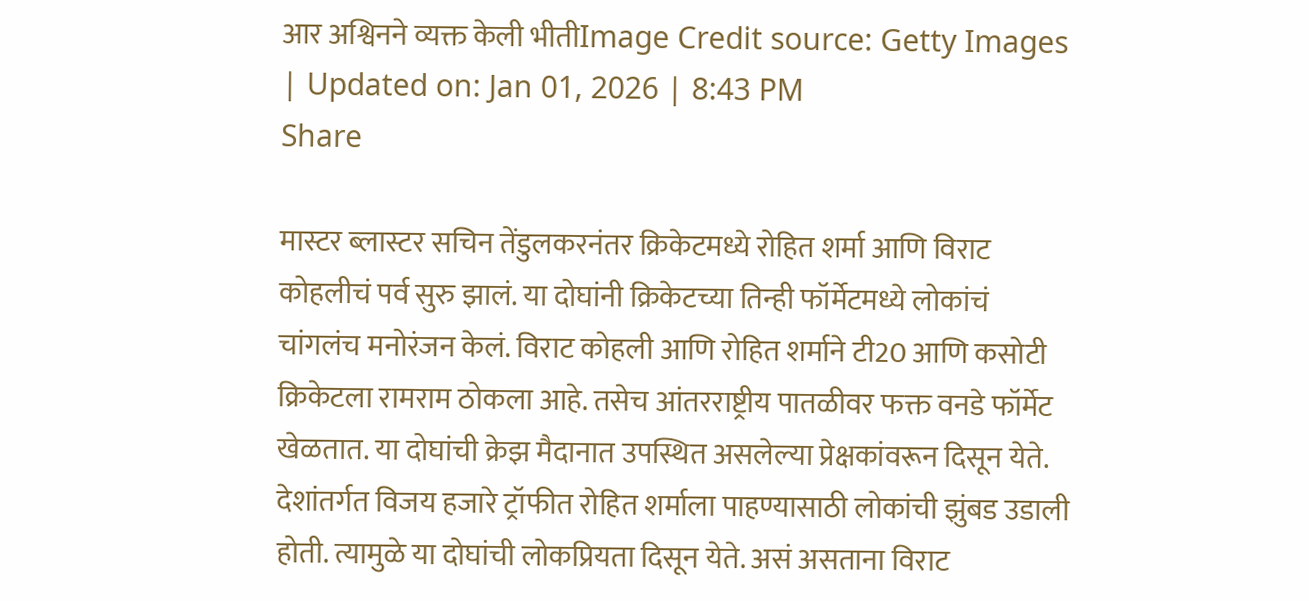आर अश्विनने व्यक्त केली भीतीImage Credit source: Getty Images
| Updated on: Jan 01, 2026 | 8:43 PM
Share

मास्टर ब्लास्टर सचिन तेंडुलकरनंतर क्रिकेटमध्ये रोहित शर्मा आणि विराट कोहलीचं पर्व सुरु झालं. या दोघांनी क्रिकेटच्या तिन्ही फॉर्मेटमध्ये लोकांचं चांगलंच मनोरंजन केलं. विराट कोहली आणि रोहित शर्माने टी20 आणि कसोटी क्रिकेटला रामराम ठोकला आहे. तसेच आंतरराष्ट्रीय पातळीवर फक्त वनडे फॉर्मेट खेळतात. या दोघांची क्रेझ मैदानात उपस्थित असलेल्या प्रेक्षकांवरून दिसून येते. देशांतर्गत विजय हजारे ट्रॉफीत रोहित शर्माला पाहण्यासाठी लोकांची झुंबड उडाली होती. त्यामुळे या दोघांची लोकप्रियता दिसून येते. असं असताना विराट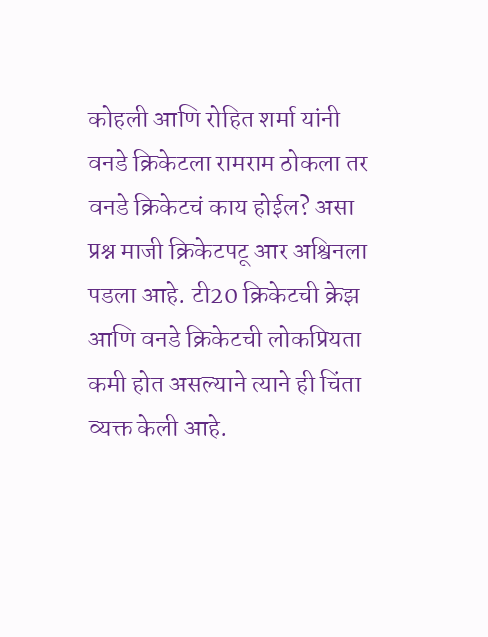कोहली आणि रोहित शर्मा यांनी वनडे क्रिकेटला रामराम ठोकला तर वनडे क्रिकेटचं काय होईल? असा प्रश्न माजी क्रिकेटपटू आर अश्विनला पडला आहे. टी20 क्रिकेटची क्रेझ आणि वनडे क्रिकेटची लोकप्रियता कमी होत असल्याने त्याने ही चिंता व्यक्त केली आहे.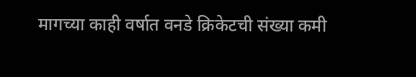मागच्या काही वर्षात वनडे क्रिकेटची संख्या कमी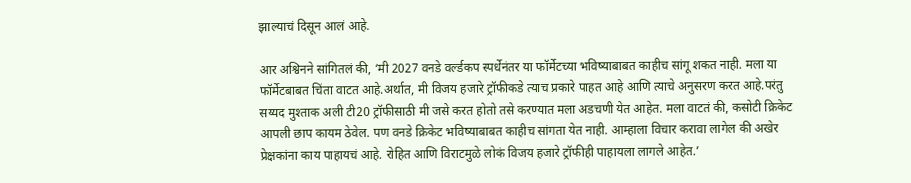झाल्याचं दिसून आलं आहे.

आर अश्विनने सांगितलं की, ‘मी 2027 वनडे वर्ल्डकप स्पर्धेनंतर या फॉर्मेटच्या भविष्याबाबत काहीच सांगू शकत नाही. मला या फॉर्मेटबाबत चिंता वाटत आहे.अर्थात, मी विजय हजारे ट्रॉफीकडे त्याच प्रकारे पाहत आहे आणि त्याचे अनुसरण करत आहे.परंतु सय्यद मुश्ताक अली टी20 ट्रॉफीसाठी मी जसे करत होतो तसे करण्यात मला अडचणी येत आहेत. मला वाटतं की, कसोटी क्रिकेट आपली छाप कायम ठेवेल. पण वनडे क्रिकेट भविष्याबाबत काहीच सांगता येत नाही. आम्हाला विचार करावा लागेल की अखेर प्रेक्षकांना काय पाहायचं आहे. रोहित आणि विराटमुळे लोकं विजय हजारे ट्रॉफीही पाहायला लागले आहेत.’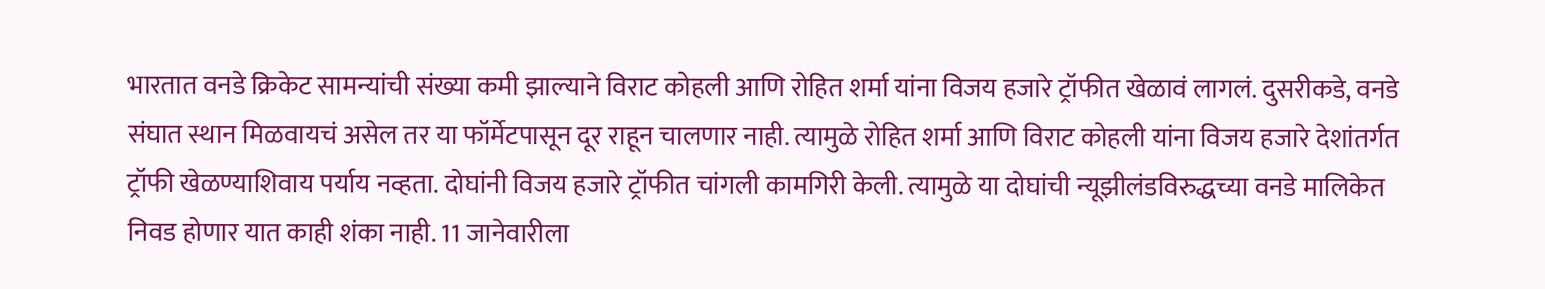भारतात वनडे क्रिकेट सामन्यांची संख्या कमी झाल्याने विराट कोहली आणि रोहित शर्मा यांना विजय हजारे ट्रॉफीत खेळावं लागलं. दुसरीकडे, वनडे संघात स्थान मिळवायचं असेल तर या फॉर्मेटपासून दूर राहून चालणार नाही. त्यामुळे रोहित शर्मा आणि विराट कोहली यांना विजय हजारे देशांतर्गत ट्रॉफी खेळण्याशिवाय पर्याय नव्हता. दोघांनी विजय हजारे ट्रॉफीत चांगली कामगिरी केली. त्यामुळे या दोघांची न्यूझीलंडविरुद्धच्या वनडे मालिकेत निवड होणार यात काही शंका नाही. 11 जानेवारीला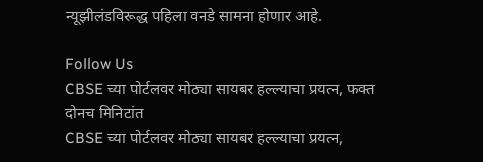न्यूझीलंडविरूद्ध पहिला वनडे सामना होणार आहे.

Follow Us
CBSE च्या पोर्टलवर मोठ्या सायबर हल्ल्याचा प्रयत्न, फक्त दोनच मिनिटांत
CBSE च्या पोर्टलवर मोठ्या सायबर हल्ल्याचा प्रयत्न,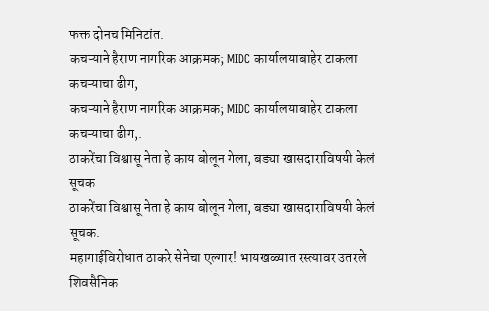फक्त दोनच मिनिटांत.
कचऱ्याने हैराण नागरिक आक्रमक; MIDC कार्यालयाबाहेर टाकला कचऱ्याचा ढीग,
कचऱ्याने हैराण नागरिक आक्रमक; MIDC कार्यालयाबाहेर टाकला कचऱ्याचा ढीग,.
ठाकरेंचा विश्वासू नेता हे काय बोलून गेला, बड्या खासदाराविषयी केलं सूचक
ठाकरेंचा विश्वासू नेता हे काय बोलून गेला, बड्या खासदाराविषयी केलं सूचक.
महागाईविरोधात ठाकरे सेनेचा एल्गार! भायखळ्यात रस्त्यावर उतरले शिवसैनिक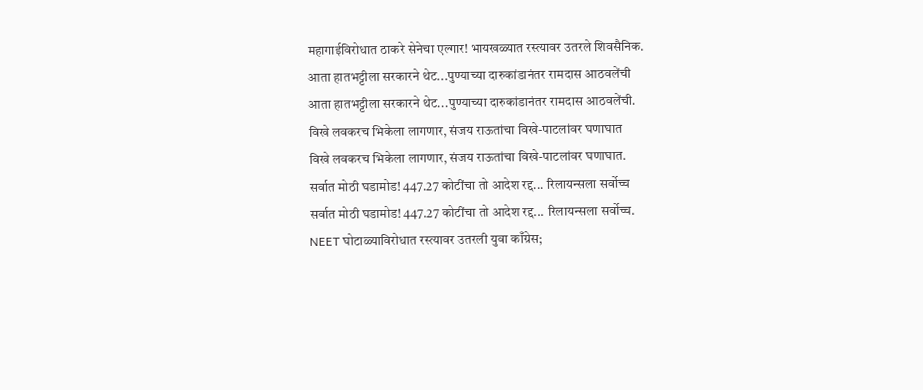महागाईविरोधात ठाकरे सेनेचा एल्गार! भायखळ्यात रस्त्यावर उतरले शिवसैनिक.
आता हातभट्टीला सरकारने थेट...पुण्याच्या दारुकांडानंतर रामदास आठवलेंची
आता हातभट्टीला सरकारने थेट...पुण्याच्या दारुकांडानंतर रामदास आठवलेंची.
विखे लवकरच भिकेला लागणार, संजय राऊतांचा विखे-पाटलांवर घणाघात
विखे लवकरच भिकेला लागणार, संजय राऊतांचा विखे-पाटलांवर घणाघात.
सर्वात मोठी घडामोड! 447.27 कोटींचा तो आदेश रद्द... रिलायन्सला सर्वोच्च
सर्वात मोठी घडामोड! 447.27 कोटींचा तो आदेश रद्द... रिलायन्सला सर्वोच्च.
NEET घोटाळ्याविरोधात रस्त्यावर उतरली युवा काँग्रेस;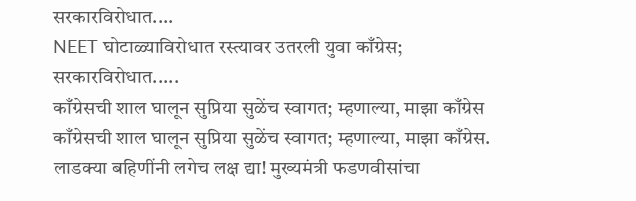सरकारविरोधात....
NEET घोटाळ्याविरोधात रस्त्यावर उतरली युवा काँग्रेस; सरकारविरोधात.....
काँग्रेसची शाल घालून सुप्रिया सुळेंच स्वागत; म्हणाल्या, माझा काँग्रेस
काँग्रेसची शाल घालून सुप्रिया सुळेंच स्वागत; म्हणाल्या, माझा काँग्रेस.
लाडक्या बहिणींनी लगेच लक्ष द्या! मुख्यमंत्री फडणवीसांचा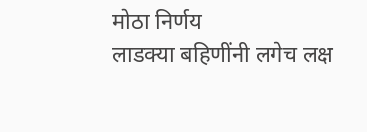मोठा निर्णय
लाडक्या बहिणींनी लगेच लक्ष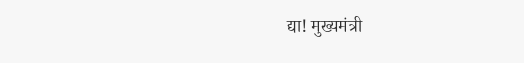द्या! मुख्यमंत्री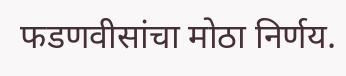फडणवीसांचा मोठा निर्णय.